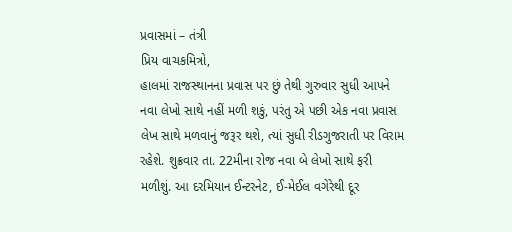પ્રવાસમાં – તંત્રી
પ્રિય વાચકમિત્રો,
હાલમાં રાજસ્થાનના પ્રવાસ પર છું તેથી ગુરુવાર સુધી આપને નવા લેખો સાથે નહીં મળી શકું, પરંતુ એ પછી એક નવા પ્રવાસ લેખ સાથે મળવાનું જરૂર થશે, ત્યાં સુધી રીડગુજરાતી પર વિરામ રહેશે. શુક્રવાર તા. 22મીના રોજ નવા બે લેખો સાથે ફરી મળીશું. આ દરમિયાન ઈન્ટરનેટ, ઈ-મેઈલ વગેરેથી દૂર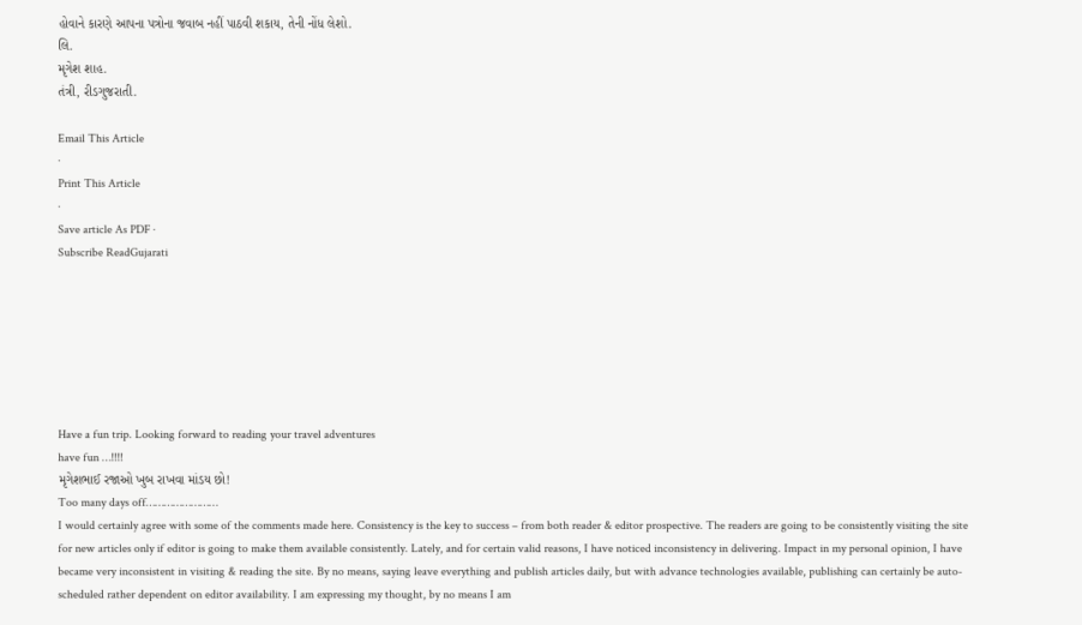હોવાને કારણે આપના પત્રોના જવાબ નહીં પાઠવી શકાય, તેની નોંધ લેશો.
લિ.
મૃગેશ શાહ.
તંત્રી, રીડગુજરાતી.

Email This Article
·
Print This Article
·
Save article As PDF ·
Subscribe ReadGujarati







Have a fun trip. Looking forward to reading your travel adventures
have fun …!!!!
મૃગેશભાઈ રજાઓ ખુબ રાખવા માંડય છો!
Too many days off……………………
I would certainly agree with some of the comments made here. Consistency is the key to success – from both reader & editor prospective. The readers are going to be consistently visiting the site for new articles only if editor is going to make them available consistently. Lately, and for certain valid reasons, I have noticed inconsistency in delivering. Impact in my personal opinion, I have became very inconsistent in visiting & reading the site. By no means, saying leave everything and publish articles daily, but with advance technologies available, publishing can certainly be auto-scheduled rather dependent on editor availability. I am expressing my thought, by no means I am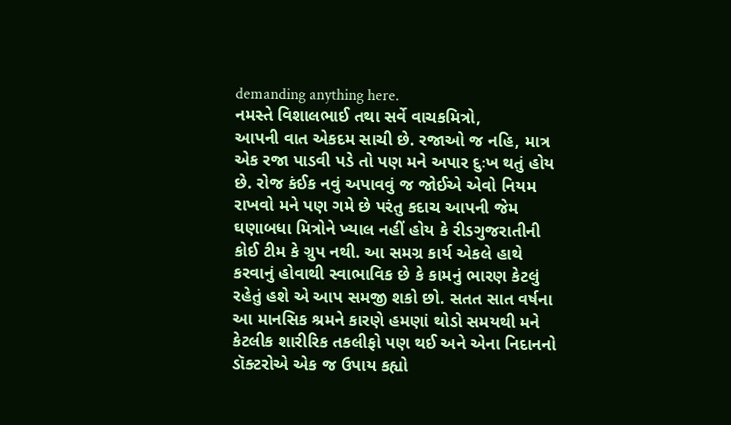demanding anything here.
નમસ્તે વિશાલભાઈ તથા સર્વે વાચકમિત્રો,
આપની વાત એકદમ સાચી છે. રજાઓ જ નહિ, માત્ર એક રજા પાડવી પડે તો પણ મને અપાર દુઃખ થતું હોય છે. રોજ કંઈક નવું અપાવવું જ જોઈએ એવો નિયમ રાખવો મને પણ ગમે છે પરંતુ કદાચ આપની જેમ ઘણાબધા મિત્રોને ખ્યાલ નહીં હોય કે રીડગુજરાતીની કોઈ ટીમ કે ગ્રુપ નથી. આ સમગ્ર કાર્ય એકલે હાથે કરવાનું હોવાથી સ્વાભાવિક છે કે કામનું ભારણ કેટલું રહેતું હશે એ આપ સમજી શકો છો. સતત સાત વર્ષના આ માનસિક શ્રમને કારણે હમણાં થોડો સમયથી મને કેટલીક શારીરિક તકલીફો પણ થઈ અને એના નિદાનનો ડૉક્ટરોએ એક જ ઉપાય કહ્યો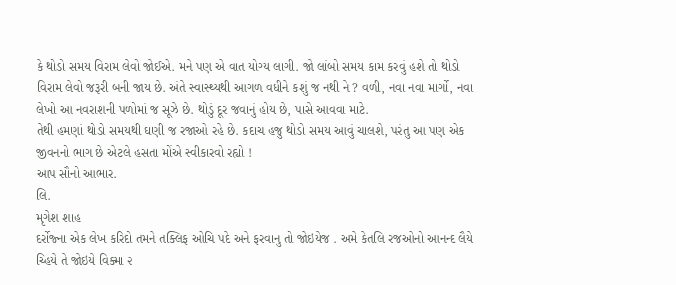કે થોડો સમય વિરામ લેવો જોઈએ. મને પણ એ વાત યોગ્ય લાગી. જો લાંબો સમય કામ કરવું હશે તો થોડો વિરામ લેવો જરૂરી બની જાય છે. અંતે સ્વાસ્થ્યથી આગળ વધીને કશું જ નથી ને ? વળી, નવા નવા માર્ગો, નવા લેખો આ નવરાશની પળોમાં જ સૂઝે છે. થોડું દૂર જવાનું હોય છે, પાસે આવવા માટે.
તેથી હમણાં થોડો સમયથી ઘણી જ રજાઓ રહે છે. કદાચ હજુ થોડો સમય આવું ચાલશે, પરંતુ આ પણ એક જીવનનો ભાગ છે એટલે હસતા મોંએ સ્વીકારવો રહ્યો !
આપ સૌનો આભાર.
લિ.
મૃગેશ શાહ
દર્રોજ્ના એક લેખ કરિદો તમને તક્લિફ ઓચિ પદે અને ફરવાનુ તો જોઇયેજ . અમે કેતલિ રજઓનો આનન્દ લૈયે ચ્હિયે તે જોઇયે વિક્મા ૨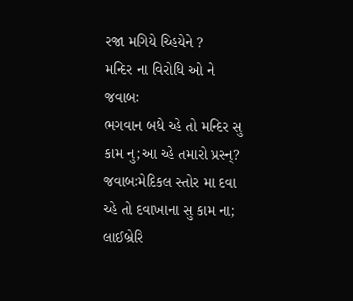રજા મગિયે ચ્હિયેને ?
મન્દિર ના વિરોધિ ઓ ને જવાબઃ
ભગવાન બધે ચ્હે તો મન્દિર સુ કામ નુ;આ ચ્હે તમારો પ્રસ્ન્?
જવાબઃમેદિકલ સ્તોર મા દવા ચ્હે તો દવાખાના સુ કામ ના;
લાઈબ્રેરિ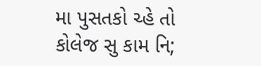મા પુસતકો ચ્હે તો કોલેજ સુ કામ નિ;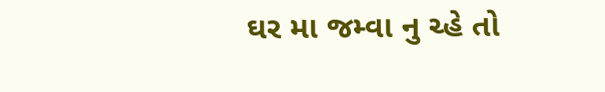ઘર મા જમ્વા નુ ચ્હે તો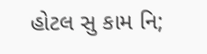હોટલ સુ કામ નિ;